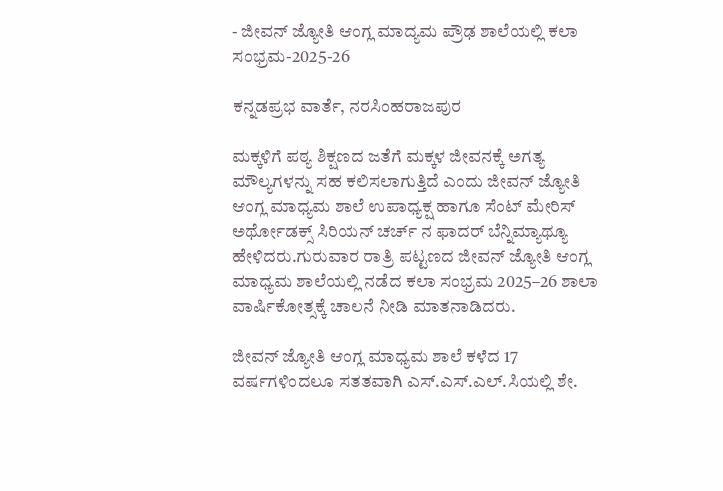- ಜೀವನ್ ಜ್ಯೋತಿ ಆಂಗ್ಲ ಮಾದ್ಯಮ ಪ್ರೌಢ ಶಾಲೆಯಲ್ಲಿ ಕಲಾ ಸಂಭ್ರಮ-2025-26

ಕನ್ನಡಪ್ರಭ ವಾರ್ತೆ, ನರಸಿಂಹರಾಜಪುರ

ಮಕ್ಕಳಿಗೆ ಪಠ್ಯ ಶಿಕ್ಷಣದ ಜತೆಗೆ ಮಕ್ಕಳ ಜೀವನಕ್ಕೆ ಅಗತ್ಯ ಮೌಲ್ಯಗಳನ್ನು ಸಹ ಕಲಿಸಲಾಗುತ್ತಿದೆ ಎಂದು ಜೀವನ್ ಜ್ಯೋತಿ ಆಂಗ್ಲ ಮಾಧ್ಯಮ ಶಾಲೆ ಉಪಾಧ್ಯಕ್ಷ ಹಾಗೂ ಸೆಂಟ್ ಮೇರಿಸ್ ಅರ್ಥೋಡಕ್ಸ್ ಸಿರಿಯನ್ ಚರ್ಚ್ ನ ಫಾದರ್ ಬೆನ್ನಿಮ್ಯಾಥ್ಯೂ ಹೇಳಿದರು.ಗುರುವಾರ ರಾತ್ರಿ ಪಟ್ಟಣದ ಜೀವನ್ ಜ್ಯೋತಿ ಆಂಗ್ಲ ಮಾಧ್ಯಮ ಶಾಲೆಯಲ್ಲಿ ನಡೆದ ಕಲಾ ಸಂಭ್ರಮ 2025–26 ಶಾಲಾ ವಾರ್ಷಿಕೋತ್ಸಕ್ಕೆ ಚಾಲನೆ ನೀಡಿ ಮಾತನಾಡಿದರು.

ಜೀವನ್ ಜ್ಯೋತಿ ಆಂಗ್ಲ ಮಾಧ್ಯಮ ಶಾಲೆ ಕಳೆದ 17 ವರ್ಷಗಳಿಂದಲೂ ಸತತವಾಗಿ ಎಸ್.ಎಸ್.ಎಲ್.ಸಿಯಲ್ಲಿ ಶೇ.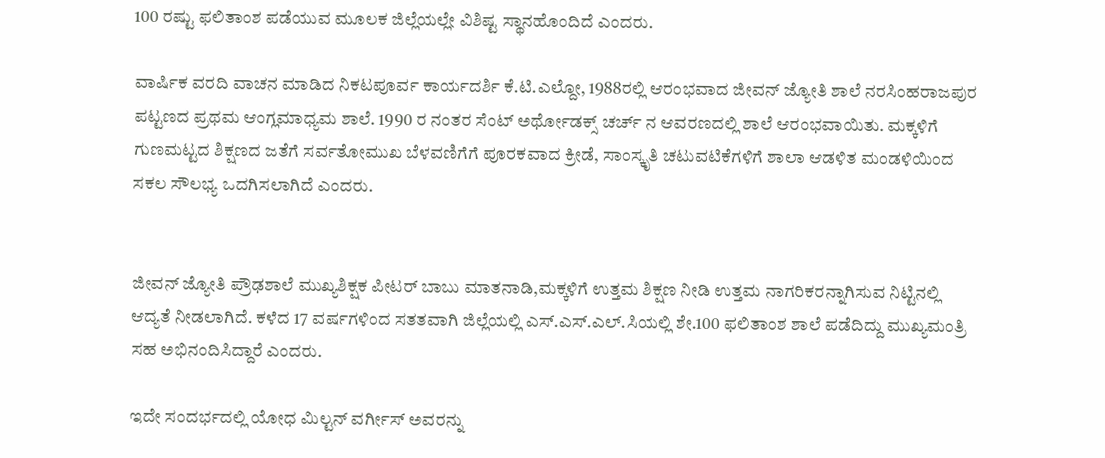100 ರಷ್ಟು ಫಲಿತಾಂಶ ಪಡೆಯುವ ಮೂಲಕ ಜಿಲ್ಲೆಯಲ್ಲೇ ವಿಶಿಷ್ಟ ಸ್ಥಾನಹೊಂದಿದೆ ಎಂದರು.

ವಾರ್ಷಿಕ ವರದಿ ವಾಚನ ಮಾಡಿದ ನಿಕಟಪೂರ್ವ ಕಾರ್ಯದರ್ಶಿ ಕೆ.ಟಿ.ಎಲ್ದೋ, 1988ರಲ್ಲಿ ಆರಂಭವಾದ ಜೀವನ್ ಜ್ಯೋತಿ ಶಾಲೆ ನರಸಿಂಹರಾಜಪುರ ಪಟ್ಟಣದ ಪ್ರಥಮ ಆಂಗ್ಲಮಾಧ್ಯಮ ಶಾಲೆ. 1990 ರ ನಂತರ ಸೆಂಟ್ ಅರ್ಥೋಡಕ್ಸ್ ಚರ್ಚ್ ನ ಆವರಣದಲ್ಲಿ ಶಾಲೆ ಆರಂಭವಾಯಿತು. ಮಕ್ಕಳಿಗೆ ಗುಣಮಟ್ಟದ ಶಿಕ್ಷಣದ ಜತೆಗೆ ಸರ್ವತೋಮುಖ ಬೆಳವಣಿಗೆಗೆ ಪೂರಕವಾದ ಕ್ರೀಡೆ, ಸಾಂಸ್ಕೃತಿ ಚಟುವಟಿಕೆಗಳಿಗೆ ಶಾಲಾ ಆಡಳಿತ ಮಂಡಳಿಯಿಂದ ಸಕಲ ಸೌಲಭ್ಯ ಒದಗಿಸಲಾಗಿದೆ ಎಂದರು.


ಜೀವನ್ ಜ್ಯೋತಿ ಪ್ರೌಢಶಾಲೆ ಮುಖ್ಯಶಿಕ್ಷಕ ಪೀಟರ್ ಬಾಬು ಮಾತನಾಡಿ,ಮಕ್ಕಳಿಗೆ ಉತ್ತಮ ಶಿಕ್ಷಣ ನೀಡಿ ಉತ್ತಮ ನಾಗರಿಕರನ್ನಾಗಿಸುವ ನಿಟ್ಟಿನಲ್ಲಿ ಆದ್ಯತೆ ನೀಡಲಾಗಿದೆ. ಕಳೆದ 17 ವರ್ಷಗಳಿಂದ ಸತತವಾಗಿ ಜಿಲ್ಲೆಯಲ್ಲಿ ಎಸ್.ಎಸ್.ಎಲ್.ಸಿಯಲ್ಲಿ ಶೇ.100 ಫಲಿತಾಂಶ ಶಾಲೆ ಪಡೆದಿದ್ದು ಮುಖ್ಯಮಂತ್ರಿ ಸಹ ಅಭಿನಂದಿಸಿದ್ದಾರೆ ಎಂದರು.

ಇದೇ ಸಂದರ್ಭದಲ್ಲಿ ಯೋಧ ಮಿಲ್ಟನ್ ವರ್ಗೀಸ್ ಅವರನ್ನು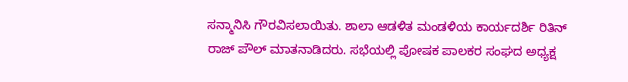ಸನ್ಮಾನಿಸಿ ಗೌರವಿಸಲಾಯಿತು. ಶಾಲಾ ಆಡಳಿತ ಮಂಡಳಿಯ ಕಾರ್ಯದರ್ಶಿ ರಿತಿನ್ ರಾಜ್ ಪೌಲ್ ಮಾತನಾಡಿದರು. ಸಭೆಯಲ್ಲಿ ಪೋಷಕ ಪಾಲಕರ ಸಂಘದ ಅಧ್ಯಕ್ಷ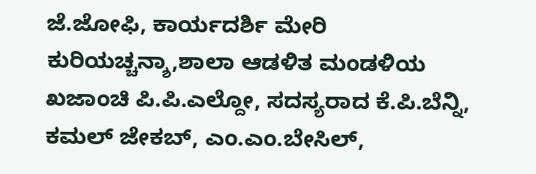ಜೆ.ಜೋಫಿ, ಕಾರ್ಯದರ್ಶಿ ಮೇರಿ ಕುರಿಯಚ್ಚನ್ಶಾ,ಶಾಲಾ ಆಡಳಿತ ಮಂಡಳಿಯ ಖಜಾಂಚಿ ಪಿ.ಪಿ.ಎಲ್ದೋ, ಸದಸ್ಯರಾದ ಕೆ.ಪಿ.ಬೆನ್ನಿ, ಕಮಲ್ ಜೇಕಬ್, ಎಂ.ಎಂ.ಬೇಸಿಲ್,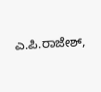ಎ.ಪಿ.ರಾಜೇಶ್,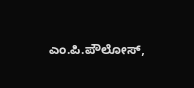ಎಂ.ಪಿ.ಪೌಲೋಸ್,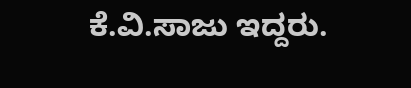ಕೆ.ವಿ.ಸಾಜು ಇದ್ದರು.